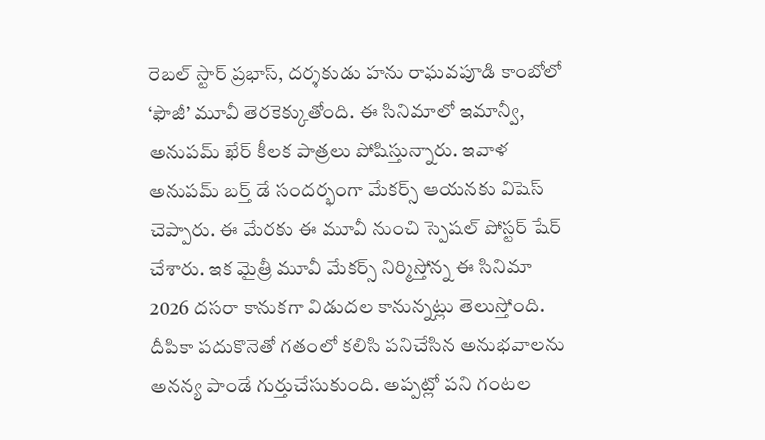రెబల్ స్టార్ ప్రభాస్, దర్శకుడు హను రాఘవపూడి కాంబోలో ‘ఫౌజీ’ మూవీ తెరకెక్కుతోంది. ఈ సినిమాలో ఇమాన్వీ, అనుపమ్ ఖేర్ కీలక పాత్రలు పోషిస్తున్నారు. ఇవాళ అనుపమ్ బర్త్ డే సందర్భంగా మేకర్స్ ఆయనకు విషెస్ చెప్పారు. ఈ మేరకు ఈ మూవీ నుంచి స్పెషల్ పోస్టర్ షేర్ చేశారు. ఇక మైత్రీ మూవీ మేకర్స్ నిర్మిస్తోన్న ఈ సినిమా 2026 దసరా కానుకగా విడుదల కానున్నట్లు తెలుస్తోంది.
దీపికా పదుకొనెతో గతంలో కలిసి పనిచేసిన అనుభవాలను అనన్య పాండే గుర్తుచేసుకుంది. అప్పట్లో పని గంటల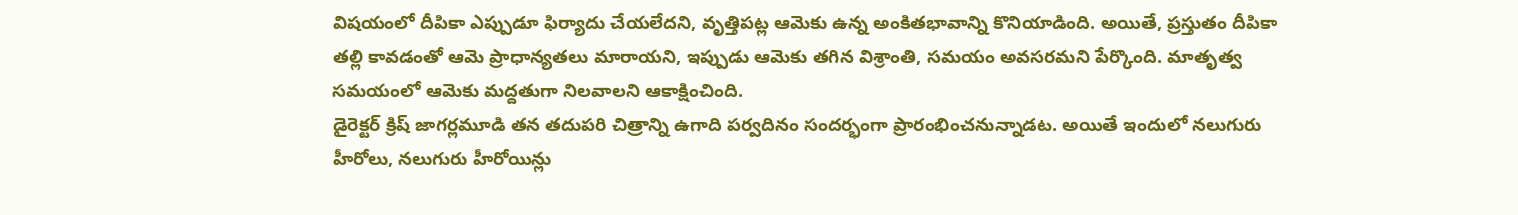విషయంలో దీపికా ఎప్పుడూ ఫిర్యాదు చేయలేదని, వృత్తిపట్ల ఆమెకు ఉన్న అంకితభావాన్ని కొనియాడింది. అయితే, ప్రస్తుతం దీపికా తల్లి కావడంతో ఆమె ప్రాధాన్యతలు మారాయని, ఇప్పుడు ఆమెకు తగిన విశ్రాంతి, సమయం అవసరమని పేర్కొంది. మాతృత్వ సమయంలో ఆమెకు మద్దతుగా నిలవాలని ఆకాక్షించింది.
డైరెక్టర్ క్రిష్ జాగర్లమూడి తన తదుపరి చిత్రాన్ని ఉగాది పర్వదినం సందర్భంగా ప్రారంభించనున్నాడట. అయితే ఇందులో నలుగురు హీరోలు, నలుగురు హీరోయిన్లు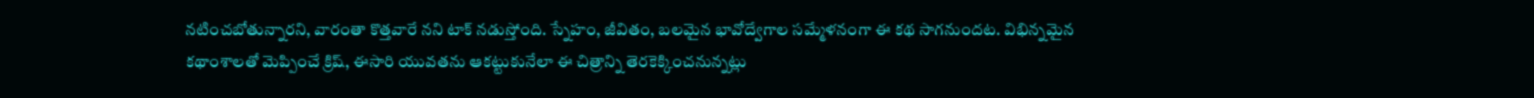నటించబోతున్నారని, వారంతా కొత్తవారే నని టాక్ నడుస్తోంది. స్నేహం, జీవితం, బలమైన భావోద్వేగాల సమ్మేళనంగా ఈ కథ సాగనుందట. విభిన్నమైన కథాంశాలతో మెప్పించే క్రిష్, ఈసారి యువతను ఆకట్టుకునేలా ఈ చిత్రాన్ని తెరకెక్కించనున్నట్లు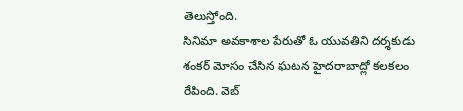తెలుస్తోంది.
సినిమా అవకాశాల పేరుతో ఓ యువతిని దర్శకుడు శంకర్ మోసం చేసిన ఘటన హైదరాబాద్లో కలకలం రేపింది. వెబ్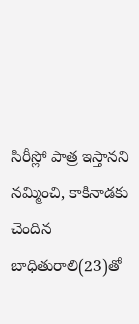సిరీస్లో పాత్ర ఇస్తానని నమ్మించి, కాకినాడకు చెందిన బాధితురాలి(23)తో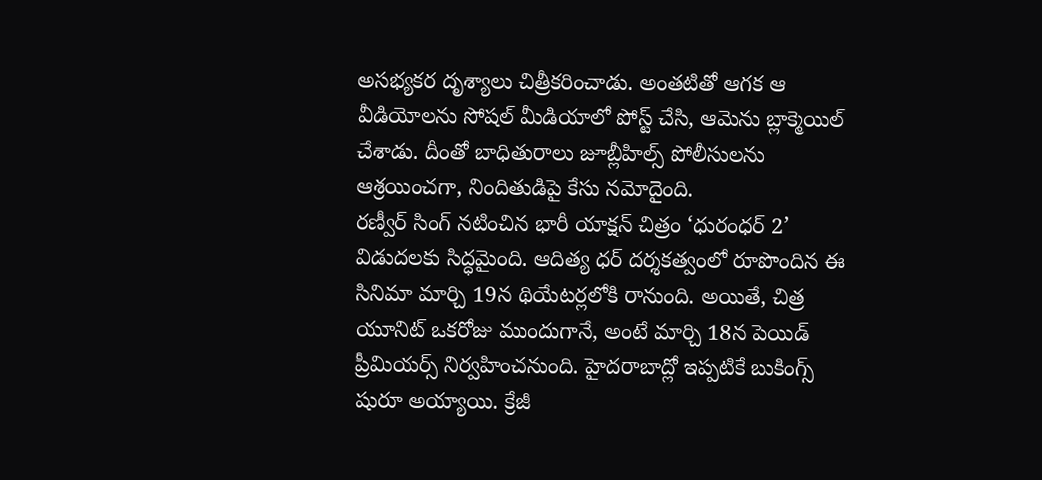అసభ్యకర దృశ్యాలు చిత్రీకరించాడు. అంతటితో ఆగక ఆ వీడియోలను సోషల్ మీడియాలో పోస్ట్ చేసి, ఆమెను బ్లాక్మెయిల్ చేశాడు. దీంతో బాధితురాలు జూబ్లీహిల్స్ పోలీసులను ఆశ్రయించగా, నిందితుడిపై కేసు నమోదైంది.
రణ్వీర్ సింగ్ నటించిన భారీ యాక్షన్ చిత్రం ‘ధురంధర్ 2’ విడుదలకు సిద్ధమైంది. ఆదిత్య ధర్ దర్శకత్వంలో రూపొందిన ఈ సినిమా మార్చి 19న థియేటర్లలోకి రానుంది. అయితే, చిత్ర యూనిట్ ఒకరోజు ముందుగానే, అంటే మార్చి 18న పెయిడ్ ప్రీమియర్స్ నిర్వహించనుంది. హైదరాబాద్లో ఇప్పటికే బుకింగ్స్ షురూ అయ్యాయి. క్రేజీ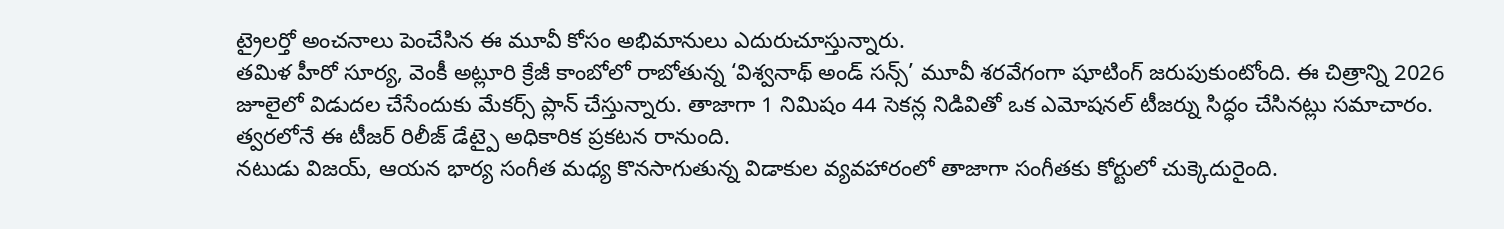ట్రైలర్తో అంచనాలు పెంచేసిన ఈ మూవీ కోసం అభిమానులు ఎదురుచూస్తున్నారు.
తమిళ హీరో సూర్య, వెంకీ అట్లూరి క్రేజీ కాంబోలో రాబోతున్న ‘విశ్వనాథ్ అండ్ సన్స్’ మూవీ శరవేగంగా షూటింగ్ జరుపుకుంటోంది. ఈ చిత్రాన్ని 2026 జూలైలో విడుదల చేసేందుకు మేకర్స్ ప్లాన్ చేస్తున్నారు. తాజాగా 1 నిమిషం 44 సెకన్ల నిడివితో ఒక ఎమోషనల్ టీజర్ను సిద్ధం చేసినట్లు సమాచారం. త్వరలోనే ఈ టీజర్ రిలీజ్ డేట్పై అధికారిక ప్రకటన రానుంది.
నటుడు విజయ్, ఆయన భార్య సంగీత మధ్య కొనసాగుతున్న విడాకుల వ్యవహారంలో తాజాగా సంగీతకు కోర్టులో చుక్కెదురైంది.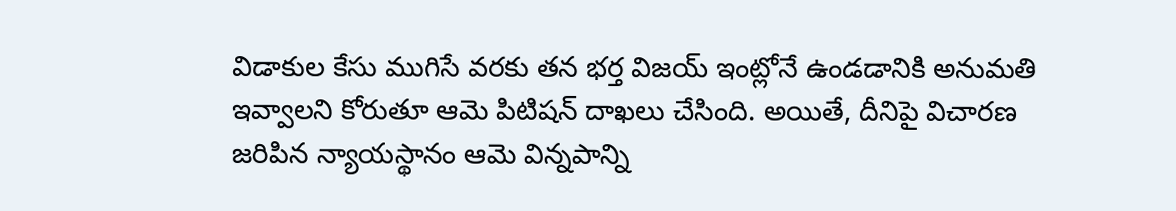విడాకుల కేసు ముగిసే వరకు తన భర్త విజయ్ ఇంట్లోనే ఉండడానికి అనుమతి ఇవ్వాలని కోరుతూ ఆమె పిటిషన్ దాఖలు చేసింది. అయితే, దీనిపై విచారణ జరిపిన న్యాయస్థానం ఆమె విన్నపాన్ని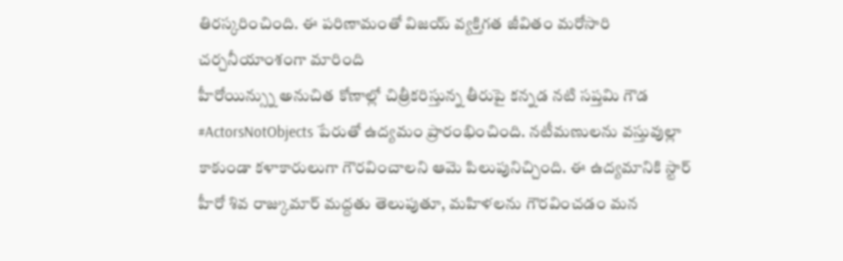తిరస్కరించింది. ఈ పరిణామంతో విజయ్ వ్యక్తిగత జీవితం మరోసారి చర్చనీయాంశంగా మారింది
హీరోయిన్స్ను అనుచిత కోణాల్లో చిత్రీకరిస్తున్న తీరుపై కన్నడ నటి సప్తమి గౌడ #ActorsNotObjects పేరుతో ఉద్యమం ప్రారంభించింది. నటీమణులను వస్తువుల్లా కాకుండా కళాకారులుగా గౌరవించాలని ఆమె పిలుపునిచ్చింది. ఈ ఉద్యమానికి స్టార్ హీరో శివ రాజ్కుమార్ మద్దతు తెలుపుతూ, మహిళలను గౌరవించడం మన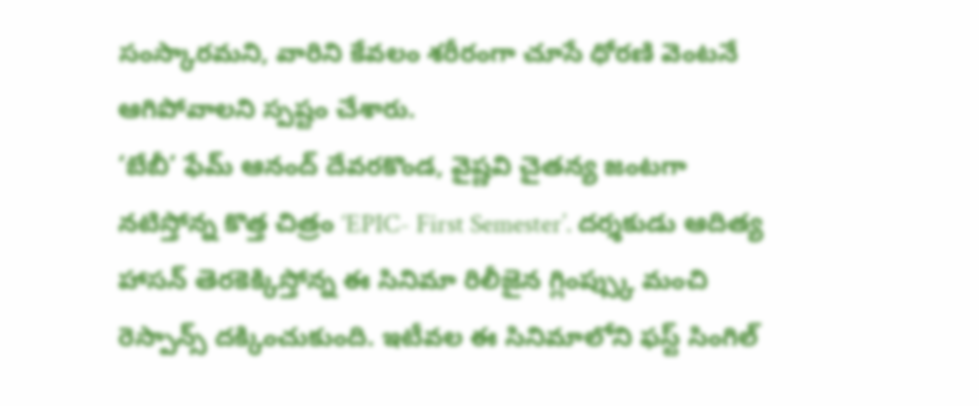సంస్కారమని, వారిని కేవలం శరీరంగా చూసే ధోరణి వెంటనే ఆగిపోవాలని స్పష్టం చేశారు.
‘బేబీ’ ఫేమ్ ఆనంద్ దేవరకొండ, వైష్ణవి చైతన్య జంటగా నటిస్తోన్న కొత్త చిత్రం ‘EPIC- First Semester’. దర్శకుడు ఆదిత్య హాసన్ తెరకెక్కిస్తోన్న ఈ సినిమా రిలీజైన గ్లింప్స్కు మంచి రెస్పాన్స్ దక్కించుకుంది. ఇటీవల ఈ సినిమాలోని ఫస్ట్ సింగిల్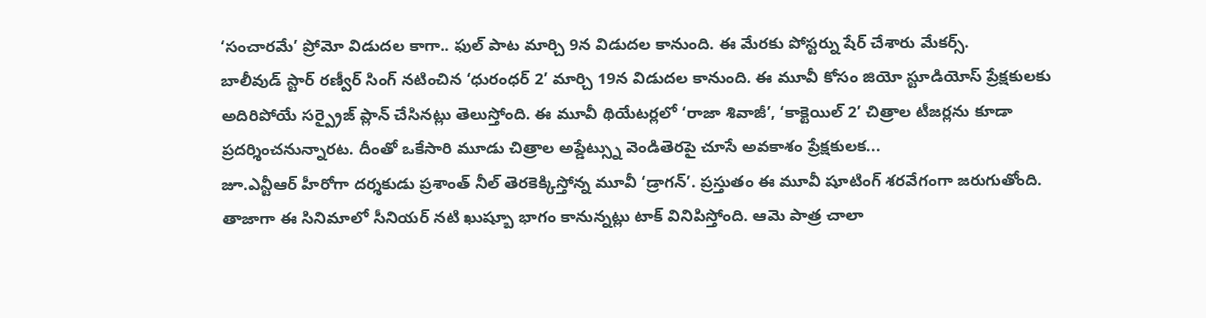‘సంచారమే’ ప్రోమో విడుదల కాగా.. ఫుల్ పాట మార్చి 9న విడుదల కానుంది. ఈ మేరకు పోస్టర్ను షేర్ చేశారు మేకర్స్.
బాలీవుడ్ స్టార్ రణ్వీర్ సింగ్ నటించిన ‘ధురంధర్ 2’ మార్చి 19న విడుదల కానుంది. ఈ మూవీ కోసం జియో స్టూడియోస్ ప్రేక్షకులకు అదిరిపోయే సర్ప్రైజ్ ప్లాన్ చేసినట్లు తెలుస్తోంది. ఈ మూవీ థియేటర్లలో ‘రాజా శివాజీ’, ‘కాక్టెయిల్ 2’ చిత్రాల టీజర్లను కూడా ప్రదర్శించనున్నారట. దీంతో ఒకేసారి మూడు చిత్రాల అప్డేట్స్ను వెండితెరపై చూసే అవకాశం ప్రేక్షకులక...
జూ.ఎన్టీఆర్ హీరోగా దర్శకుడు ప్రశాంత్ నీల్ తెరకెక్కిస్తోన్న మూవీ ‘డ్రాగన్’. ప్రస్తుతం ఈ మూవీ షూటింగ్ శరవేగంగా జరుగుతోంది. తాజాగా ఈ సినిమాలో సీనియర్ నటి ఖుష్బూ భాగం కానున్నట్లు టాక్ వినిపిస్తోంది. ఆమె పాత్ర చాలా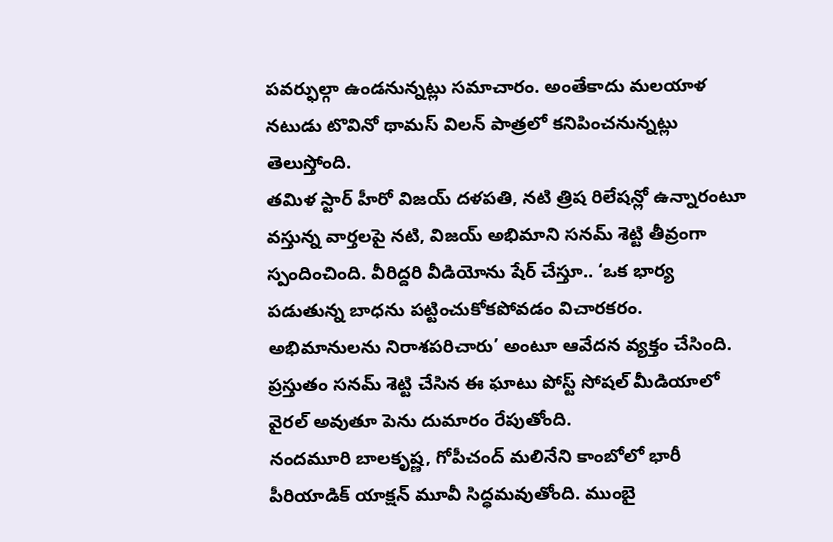పవర్ఫుల్గా ఉండనున్నట్లు సమాచారం. అంతేకాదు మలయాళ నటుడు టొవినో థామస్ విలన్ పాత్రలో కనిపించనున్నట్లు తెలుస్తోంది.
తమిళ స్టార్ హీరో విజయ్ దళపతి, నటి త్రిష రిలేషన్లో ఉన్నారంటూ వస్తున్న వార్తలపై నటి, విజయ్ అభిమాని సనమ్ శెట్టి తీవ్రంగా స్పందించింది. వీరిద్దరి వీడియోను షేర్ చేస్తూ.. ‘ఒక భార్య పడుతున్న బాధను పట్టించుకోకపోవడం విచారకరం. అభిమానులను నిరాశపరిచారు’ అంటూ ఆవేదన వ్యక్తం చేసింది. ప్రస్తుతం సనమ్ శెట్టి చేసిన ఈ ఘాటు పోస్ట్ సోషల్ మీడియాలో వైరల్ అవుతూ పెను దుమారం రేపుతోంది.
నందమూరి బాలకృష్ణ, గోపీచంద్ మలినేని కాంబోలో భారీ పీరియాడిక్ యాక్షన్ మూవీ సిద్ధమవుతోంది. ముంబై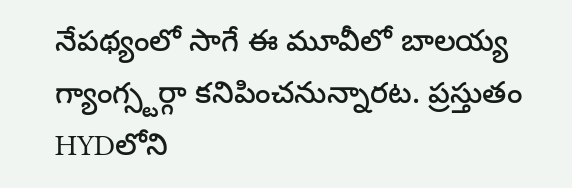నేపథ్యంలో సాగే ఈ మూవీలో బాలయ్య గ్యాంగ్స్టర్గా కనిపించనున్నారట. ప్రస్తుతం HYDలోని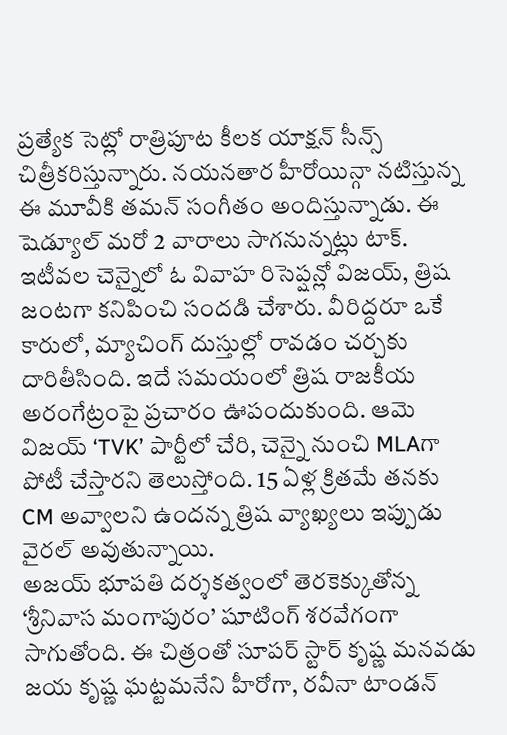ప్రత్యేక సెట్లో రాత్రిపూట కీలక యాక్షన్ సీన్స్ చిత్రీకరిస్తున్నారు. నయనతార హీరోయిన్గా నటిస్తున్న ఈ మూవీకి తమన్ సంగీతం అందిస్తున్నాడు. ఈ షెడ్యూల్ మరో 2 వారాలు సాగనున్నట్లు టాక్.
ఇటీవల చెన్నైలో ఓ వివాహ రిసెప్షన్లో విజయ్, త్రిష జంటగా కనిపించి సందడి చేశారు. వీరిద్దరూ ఒకే కారులో, మ్యాచింగ్ దుస్తుల్లో రావడం చర్చకు దారితీసింది. ఇదే సమయంలో త్రిష రాజకీయ అరంగేట్రంపై ప్రచారం ఊపందుకుంది. ఆమె విజయ్ ‘TVK’ పార్టీలో చేరి, చెన్నై నుంచి MLAగా పోటీ చేస్తారని తెలుస్తోంది. 15 ఏళ్ల క్రితమే తనకు CM అవ్వాలని ఉందన్న త్రిష వ్యాఖ్యలు ఇప్పుడు వైరల్ అవుతున్నాయి.
అజయ్ భూపతి దర్శకత్వంలో తెరకెక్కుతోన్న ‘శ్రీనివాస మంగాపురం’ షూటింగ్ శరవేగంగా సాగుతోంది. ఈ చిత్రంతో సూపర్ స్టార్ కృష్ణ మనవడు జయ కృష్ణ ఘట్టమనేని హీరోగా, రవీనా టాండన్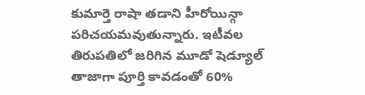కుమార్తె రాషా తడాని హీరోయిన్గా పరిచయమవుతున్నారు. ఇటీవల తిరుపతిలో జరిగిన మూడో షెడ్యూల్ తాజాగా పూర్తి కావడంతో 60%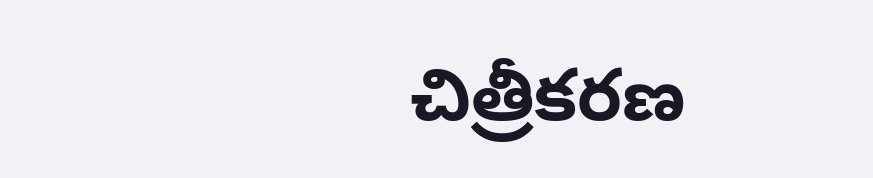చిత్రీకరణ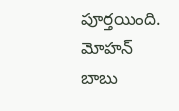పూర్తయింది. మోహన్ బాబు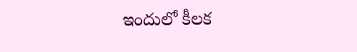ఇందులో కీలక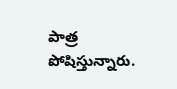పాత్ర పోషిస్తున్నారు.